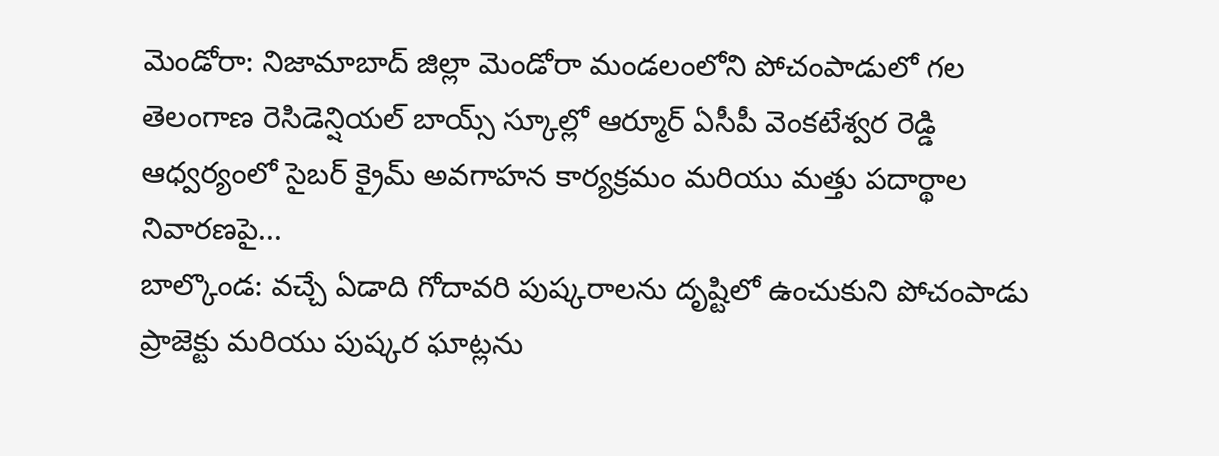మెండోరా: నిజామాబాద్ జిల్లా మెండోరా మండలంలోని పోచంపాడులో గల తెలంగాణ రెసిడెన్షియల్ బాయ్స్ స్కూల్లో ఆర్మూర్ ఏసీపీ వెంకటేశ్వర రెడ్డి ఆధ్వర్యంలో సైబర్ క్రైమ్ అవగాహన కార్యక్రమం మరియు మత్తు పదార్థాల నివారణపై...
బాల్కొండ: వచ్చే ఏడాది గోదావరి పుష్కరాలను దృష్టిలో ఉంచుకుని పోచంపాడు ప్రాజెక్టు మరియు పుష్కర ఘాట్లను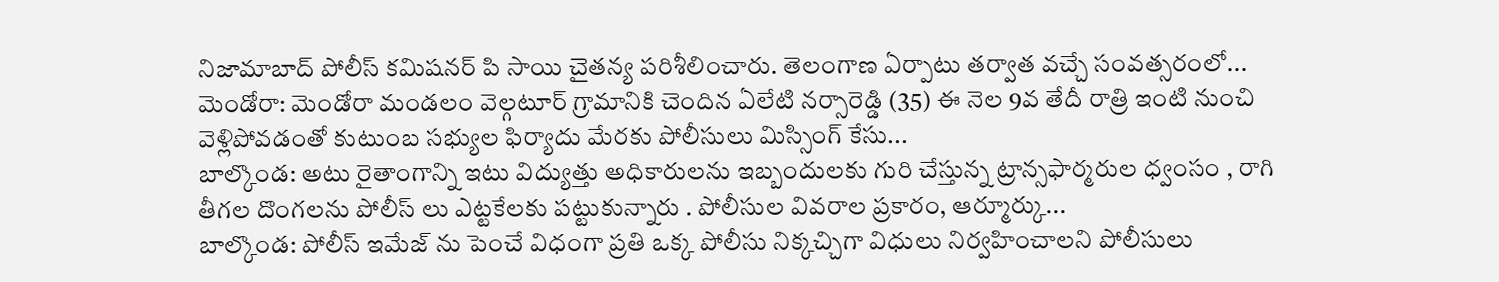నిజామాబాద్ పోలీస్ కమిషనర్ పి సాయి చైతన్య పరిశీలించారు. తెలంగాణ ఏర్పాటు తర్వాత వచ్చే సంవత్సరంలో...
మెండోరా: మెండోరా మండలం వెల్గటూర్ గ్రామానికి చెందిన ఏలేటి నర్సారెడ్డి (35) ఈ నెల 9వ తేదీ రాత్రి ఇంటి నుంచి వెళ్లిపోవడంతో కుటుంబ సభ్యుల ఫిర్యాదు మేరకు పోలీసులు మిస్సింగ్ కేసు...
బాల్కొండ: అటు రైతాంగాన్ని ఇటు విద్యుత్తు అధికారులను ఇబ్బందులకు గురి చేస్తున్న ట్రాన్సఫార్మరుల ధ్వంసం , రాగి తీగల దొంగలను పోలీస్ లు ఎట్టకేలకు పట్టుకున్నారు . పోలీసుల వివరాల ప్రకారం, ఆర్మూర్కు...
బాల్కొండ: పోలీస్ ఇమేజ్ ను పెంచే విధంగా ప్రతి ఒక్క పోలీసు నిక్కచ్చిగా విధులు నిర్వహించాలని పోలీసులు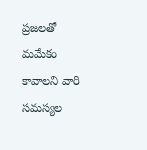ప్రజలతో మమేకం కావాలని వారి సమస్యల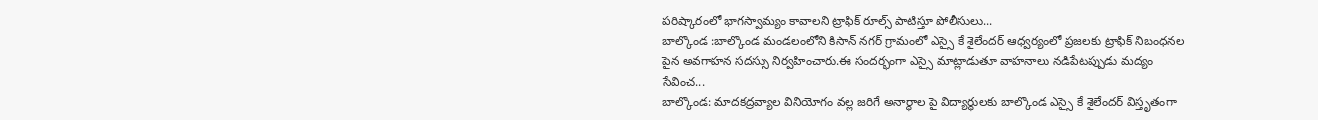పరిష్కారంలో భాగస్వామ్యం కావాలని ట్రాఫిక్ రూల్స్ పాటిస్తూ పోలీసులు...
బాల్కొండ :బాల్కొండ మండలంలోని కిసాన్ నగర్ గ్రామంలో ఎస్సై కే శైలేందర్ ఆధ్వర్యంలో ప్రజలకు ట్రాఫిక్ నిబంధనల పైన అవగాహన సదస్సు నిర్వహించారు.ఈ సందర్భంగా ఎస్సై మాట్లాడుతూ వాహనాలు నడిపేటప్పుడు మద్యం సేవించ...
బాల్కొండ: మాదకద్రవ్యాల వినియోగం వల్ల జరిగే అనార్థాల పై విద్యార్థులకు బాల్కొండ ఎస్సై కే శైలేందర్ విస్తృతంగా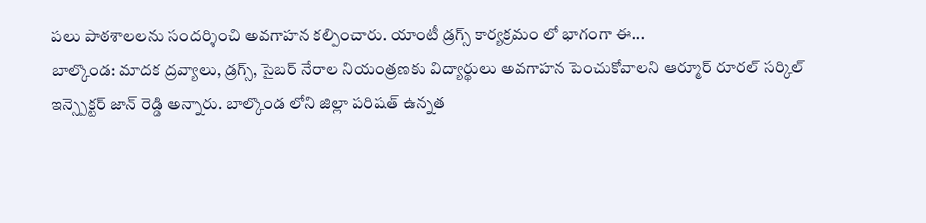పలు పాఠశాలలను సందర్శించి అవగాహన కల్పించారు. యాంటీ డ్రగ్స్ కార్యక్రమం లో భాగంగా ఈ...
బాల్కొండ: మాదక ద్రవ్యాలు, డ్రగ్స్, సైబర్ నేరాల నియంత్రణకు విద్యార్థులు అవగాహన పెంచుకోవాలని ఆర్మూర్ రూరల్ సర్కిల్ ఇన్స్పెక్టర్ జాన్ రెడ్డి అన్నారు. బాల్కొండ లోని జిల్లా పరిషత్ ఉన్నత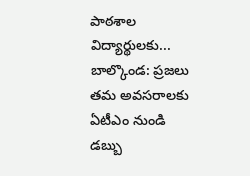పాఠశాల విద్యార్థులకు...
బాల్కొండ: ప్రజలు తమ అవసరాలకు ఏటీఎం నుండి డబ్బు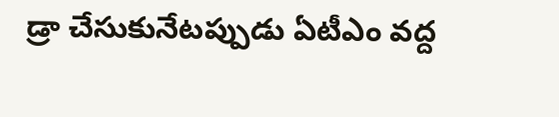డ్రా చేసుకునేటప్పుడు ఏటీఎం వద్ద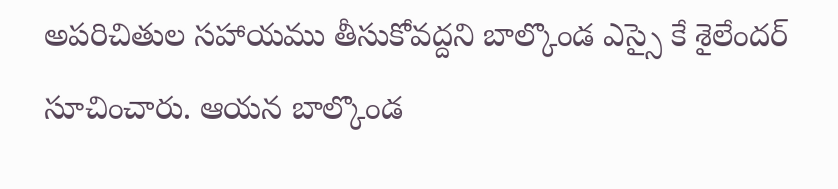అపరిచితుల సహాయము తీసుకోవద్దని బాల్కొండ ఎస్సై కే శైలేందర్ సూచించారు. ఆయన బాల్కొండ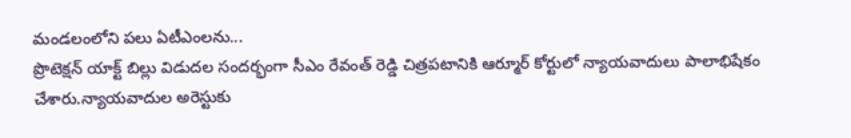మండలంలోని పలు ఏటీఎంలను...
ప్రొటెక్షన్ యాక్ట్ బిల్లు విడుదల సందర్భంగా సీఎం రేవంత్ రెడ్డి చిత్రపటానికి ఆర్మూర్ కోర్టులో న్యాయవాదులు పాలాభిషేకం చేశారు.న్యాయవాదుల అరెస్టుకు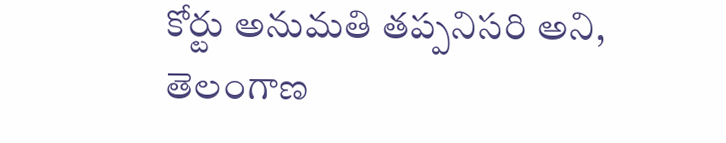కోర్టు అనుమతి తప్పనిసరి అని, తెలంగాణ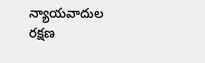న్యాయవాదుల రక్షణ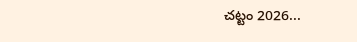చట్టం 2026...